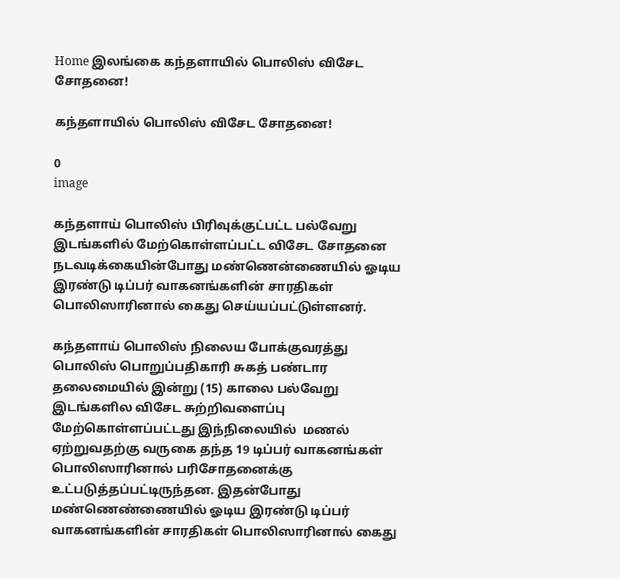Home இலங்கை கந்தளாயில் பொலிஸ் விசேட சோதனை!

கந்தளாயில் பொலிஸ் விசேட சோதனை!

0
image

கந்தளாய் பொலிஸ் பிரிவுக்குட்பட்ட பல்வேறு இடங்களில் மேற்கொள்ளப்பட்ட விசேட சோதனை நடவடிக்கையின்போது மண்ணென்ணையில் ஓடிய இரண்டு டிப்பர் வாகனங்களின் சாரதிகள் பொலிஸாரினால் கைது செய்யப்பட்டுள்ளனர்.

கந்தளாய் பொலிஸ் நிலைய போக்குவரத்து பொலிஸ் பொறுப்பதிகாரி சுகத் பண்டார தலைமையில் இன்று (15) காலை பல்வேறு இடங்களில விசேட சுற்றிவளைப்பு மேற்கொள்ளப்பட்டது இந்நிலையில்  மணல் ஏற்றுவதற்கு வருகை தந்த 19 டிப்பர் வாகனங்கள் பொலிஸாரினால் பரிசோதனைக்கு உட்படுத்தப்பட்டிருந்தன. இதன்போது மண்ணெண்ணையில் ஓடிய இரண்டு டிப்பர் வாகனங்களின் சாரதிகள் பொலிஸாரினால் கைது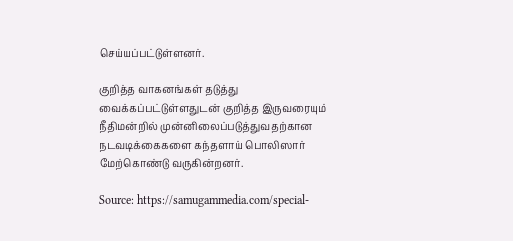செய்யப்பட்டுள்ளனர்.

குறித்த வாகனங்கள் தடுத்து வைக்கப்பட்டுள்ளதுடன் குறித்த இருவரையும் நீதிமன்றில் முன்னிலைப்படுத்துவதற்கான நடவடிக்கைகளை கந்தளாய் பொலிஸார் மேற்கொண்டு வருகின்றனர்.

Source: https://samugammedia.com/special-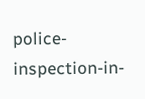police-inspection-in-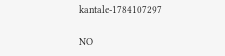kantale-1784107297

NO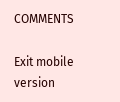COMMENTS

Exit mobile version